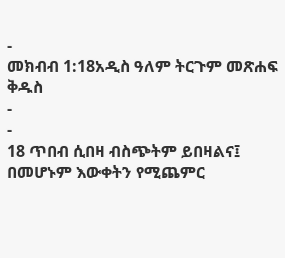-
መክብብ 1:18አዲስ ዓለም ትርጉም መጽሐፍ ቅዱስ
-
-
18 ጥበብ ሲበዛ ብስጭትም ይበዛልና፤
በመሆኑም እውቀትን የሚጨምር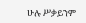ሁሉ ሥቃይንም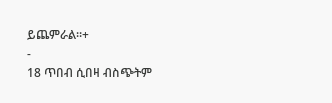ይጨምራል።+
-
18 ጥበብ ሲበዛ ብስጭትም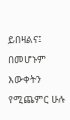ይበዛልና፤
በመሆኑም እውቀትን የሚጨምር ሁሉ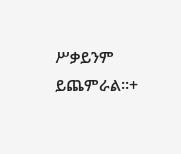ሥቃይንም ይጨምራል።+